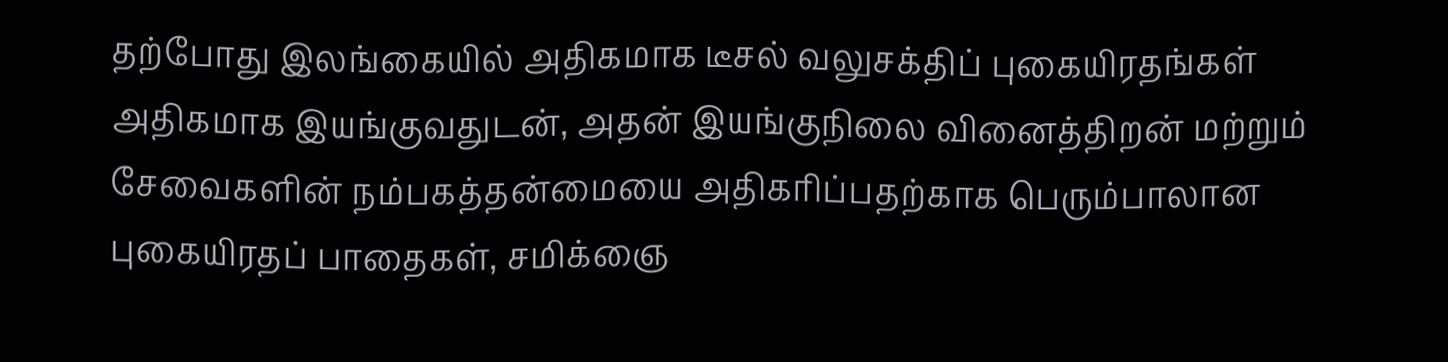தற்போது இலங்கையில் அதிகமாக டீசல் வலுசக்திப் புகையிரதங்கள் அதிகமாக இயங்குவதுடன், அதன் இயங்குநிலை வினைத்திறன் மற்றும் சேவைகளின் நம்பகத்தன்மையை அதிகரிப்பதற்காக பெரும்பாலான புகையிரதப் பாதைகள், சமிக்ஞை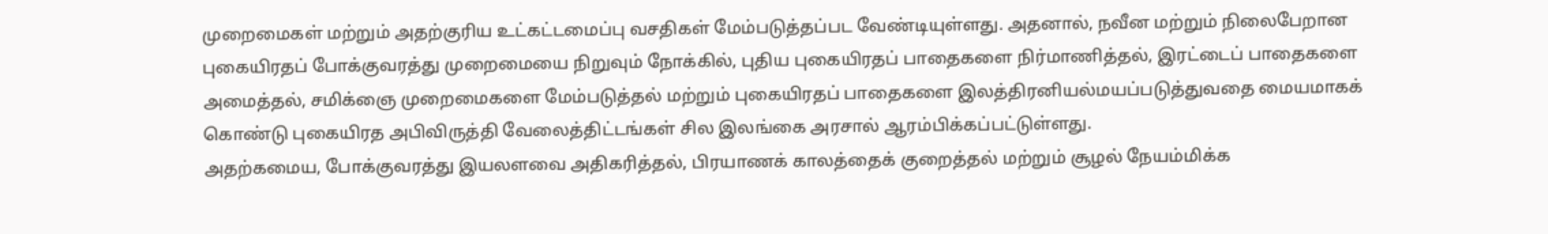முறைமைகள் மற்றும் அதற்குரிய உட்கட்டமைப்பு வசதிகள் மேம்படுத்தப்பட வேண்டியுள்ளது. அதனால், நவீன மற்றும் நிலைபேறான புகையிரதப் போக்குவரத்து முறைமையை நிறுவும் நோக்கில், புதிய புகையிரதப் பாதைகளை நிர்மாணித்தல், இரட்டைப் பாதைகளை அமைத்தல், சமிக்ஞை முறைமைகளை மேம்படுத்தல் மற்றும் புகையிரதப் பாதைகளை இலத்திரனியல்மயப்படுத்துவதை மையமாகக் கொண்டு புகையிரத அபிவிருத்தி வேலைத்திட்டங்கள் சில இலங்கை அரசால் ஆரம்பிக்கப்பட்டுள்ளது.
அதற்கமைய, போக்குவரத்து இயலளவை அதிகரித்தல், பிரயாணக் காலத்தைக் குறைத்தல் மற்றும் சூழல் நேயம்மிக்க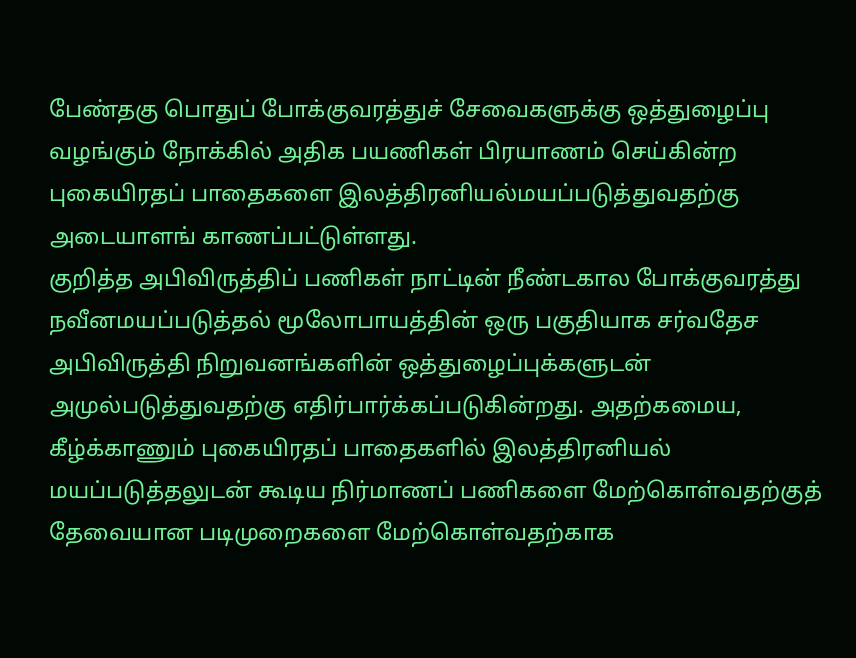பேண்தகு பொதுப் போக்குவரத்துச் சேவைகளுக்கு ஒத்துழைப்பு வழங்கும் நோக்கில் அதிக பயணிகள் பிரயாணம் செய்கின்ற புகையிரதப் பாதைகளை இலத்திரனியல்மயப்படுத்துவதற்கு அடையாளங் காணப்பட்டுள்ளது.
குறித்த அபிவிருத்திப் பணிகள் நாட்டின் நீண்டகால போக்குவரத்து நவீனமயப்படுத்தல் மூலோபாயத்தின் ஒரு பகுதியாக சர்வதேச அபிவிருத்தி நிறுவனங்களின் ஒத்துழைப்புக்களுடன் அமுல்படுத்துவதற்கு எதிர்பார்க்கப்படுகின்றது. அதற்கமைய, கீழ்க்காணும் புகையிரதப் பாதைகளில் இலத்திரனியல் மயப்படுத்தலுடன் கூடிய நிர்மாணப் பணிகளை மேற்கொள்வதற்குத் தேவையான படிமுறைகளை மேற்கொள்வதற்காக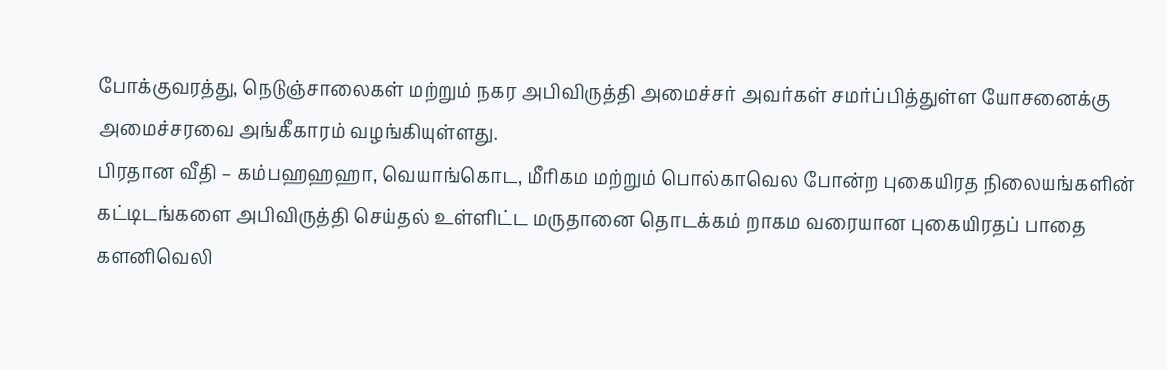போக்குவரத்து, நெடுஞ்சாலைகள் மற்றும் நகர அபிவிருத்தி அமைச்சர் அவர்கள் சமர்ப்பித்துள்ள யோசனைக்கு அமைச்சரவை அங்கீகாரம் வழங்கியுள்ளது.
பிரதான வீதி – கம்பஹஹஹா, வெயாங்கொட, மீரிகம மற்றும் பொல்காவெல போன்ற புகையிரத நிலையங்களின் கட்டிடங்களை அபிவிருத்தி செய்தல் உள்ளிட்ட மருதானை தொடக்கம் றாகம வரையான புகையிரதப் பாதை
களனிவெலி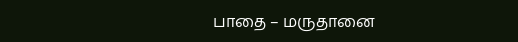பாதை – மருதானை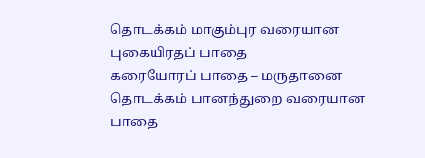தொடக்கம் மாகும்புர வரையான புகையிரதப் பாதை
கரையோரப் பாதை – மருதானை தொடக்கம் பானந்துறை வரையான பாதை